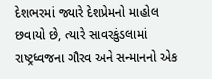દેશભરમાં જ્યારે દેશપ્રેમનો માહોલ છવાયો છે, ત્યારે સાવરકુંડલામાં રાષ્ટ્રધ્વજના ગૌરવ અને સન્માનનો એક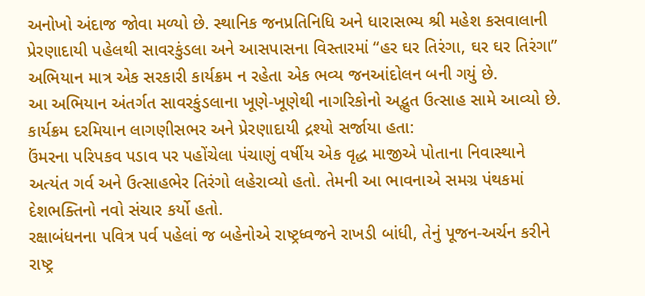અનોખો અંદાજ જોવા મળ્યો છે. સ્થાનિક જનપ્રતિનિધિ અને ધારાસભ્ય શ્રી મહેશ કસવાલાની પ્રેરણાદાયી પહેલથી સાવરકુંડલા અને આસપાસના વિસ્તારમાં “હર ઘર તિરંગા, ઘર ઘર તિરંગા” અભિયાન માત્ર એક સરકારી કાર્યક્રમ ન રહેતા એક ભવ્ય જનઆંદોલન બની ગયું છે.
આ અભિયાન અંતર્ગત સાવરકુંડલાના ખૂણે-ખૂણેથી નાગરિકોનો અદ્ભુત ઉત્સાહ સામે આવ્યો છે. કાર્યક્રમ દરમિયાન લાગણીસભર અને પ્રેરણાદાયી દ્રશ્યો સર્જાયા હતા:
ઉંમરના પરિપકવ પડાવ પર પહોંચેલા પંચાણું વર્ષીય એક વૃદ્ધ માજીએ પોતાના નિવાસ્થાને અત્યંત ગર્વ અને ઉત્સાહભેર તિરંગો લહેરાવ્યો હતો. તેમની આ ભાવનાએ સમગ્ર પંથકમાં દેશભક્તિનો નવો સંચાર કર્યો હતો.
રક્ષાબંધનના પવિત્ર પર્વ પહેલાં જ બહેનોએ રાષ્ટ્રધ્વજને રાખડી બાંધી, તેનું પૂજન-અર્ચન કરીને રાષ્ટ્ર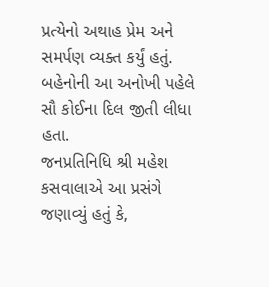પ્રત્યેનો અથાહ પ્રેમ અને સમર્પણ વ્યક્ત કર્યું હતું. બહેનોની આ અનોખી પહેલે સૌ કોઈના દિલ જીતી લીધા હતા.
જનપ્રતિનિધિ શ્રી મહેશ કસવાલાએ આ પ્રસંગે જણાવ્યું હતું કે,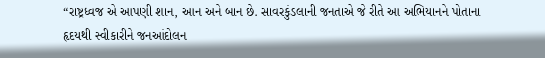“રાષ્ટ્રધ્વજ એ આપણી શાન, આન અને બાન છે. સાવરકુંડલાની જનતાએ જે રીતે આ અભિયાનને પોતાના હૃદયથી સ્વીકારીને જનઆંદોલન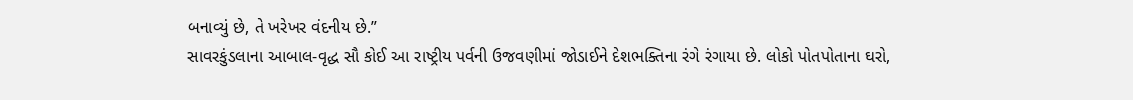બનાવ્યું છે, તે ખરેખર વંદનીય છે.”
સાવરકુંડલાના આબાલ-વૃદ્ધ સૌ કોઈ આ રાષ્ટ્રીય પર્વની ઉજવણીમાં જોડાઈને દેશભક્તિના રંગે રંગાયા છે. લોકો પોતપોતાના ઘરો,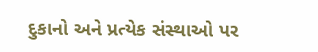દુકાનો અને પ્રત્યેક સંસ્થાઓ પર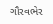ગૌરવભેર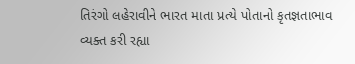તિરંગો લહેરાવીને ભારત માતા પ્રત્યે પોતાનો કૃતજ્ઞતાભાવ વ્યક્ત કરી રહ્યા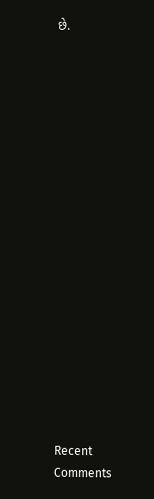છે.


















Recent Comments